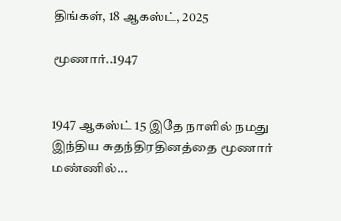திங்கள், 18 ஆகஸ்ட், 2025

மூணார்..1947


1947 ஆகஸ்ட் 15 இதே நாளில் நமது இந்திய சுதந்திரதினத்தை மூணார் மண்ணில்...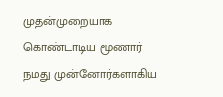முதன்முறையாக கொண்டாடிய மூணார் நமது முன்னோர்களாகிய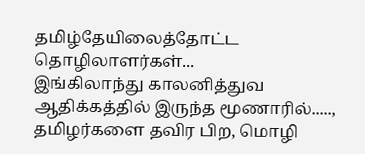தமிழ்தேயிலைத்தோட்ட தொழிலாளர்கள்...
இங்கிலாந்து காலனித்துவ ஆதிக்கத்தில் இருந்த மூணாரில்.....,
தமிழர்களை தவிர பிற, மொழி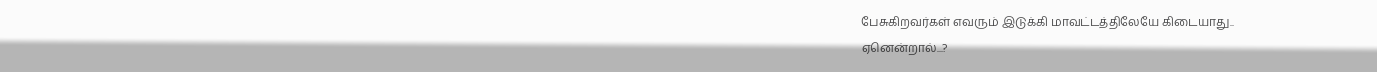பேசுகிறவர்கள் எவரும் இடுக்கி மாவட்டத்திலேயே கிடையாது..
ஏனென்றால்...?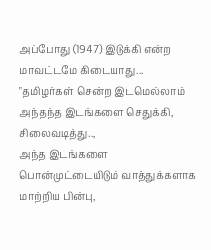அப்போது (1947) இடுக்கி என்ற மாவட்டமே கிடையாது...
"தமிழர்கள் சென்ற இடமெல்லாம் அந்தந்த இடங்களை செதுக்கி, சிலைவடித்து..,
அந்த இடங்களை பொன்முட்டையிடும் வாத்துக்களாக மாற்றிய பின்பு,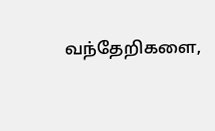வந்தேறிகளை,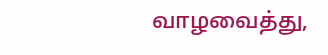வாழவைத்து,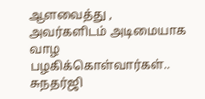ஆளவைத்து ,
அவர்களிடம் அடிமையாக வாழ பழகிக்கொள்வார்கள்..
சுநதர்ஜி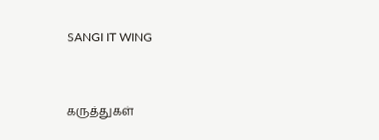SANGI IT WING



கருத்துகள்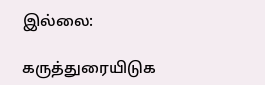இல்லை:

கருத்துரையிடுக